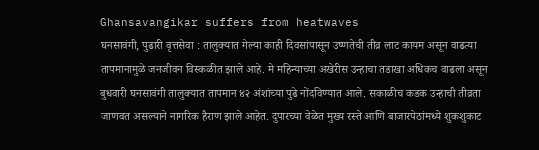Ghansavangikar suffers from heatwaves
घनसावंगी, पुढारी वृत्तसेवा : तालुक्यात गेल्या काही दिवसांपासून उष्णतेची तीव्र लाट कायम असून वाढत्या तापमानामुळे जनजीवन विस्कळीत झाले आहे. मे महिन्याच्या अखेरीस उन्हाचा तडाखा अधिकच वाढला असून बुधवारी घनसावंगी तालुक्यात तापमान ४२ अंशांच्या पुढे नोंदविण्यात आले. सकाळीच कडक उन्हाची तीव्रता जाणवत असल्याने नागरिक हैराण झाले आहेत. दुपारच्या वेळेत मुख्य रस्ते आणि बाजारपेठांमध्ये शुकशुकाट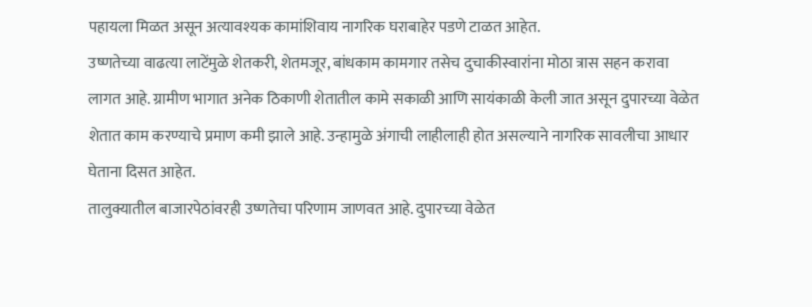पहायला मिळत असून अत्यावश्यक कामांशिवाय नागरिक घराबाहेर पडणे टाळत आहेत.
उष्णतेच्या वाढत्या लाटेंमुळे शेतकरी, शेतमजूर, बांधकाम कामगार तसेच दुचाकीस्वारांना मोठा त्रास सहन करावा लागत आहे. ग्रामीण भागात अनेक ठिकाणी शेतातील कामे सकाळी आणि सायंकाळी केली जात असून दुपारच्या वेळेत शेतात काम करण्याचे प्रमाण कमी झाले आहे. उन्हामुळे अंगाची लाहीलाही होत असल्याने नागरिक सावलीचा आधार घेताना दिसत आहेत.
तालुक्यातील बाजारपेठांवरही उष्णतेचा परिणाम जाणवत आहे. दुपारच्या वेळेत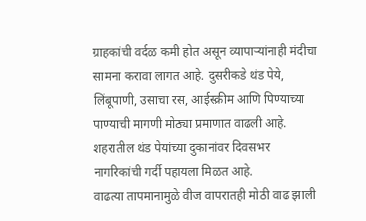ग्राहकांची वर्दळ कमी होत असून व्यापाऱ्यांनाही मंदीचा सामना करावा लागत आहे. दुसरीकडे थंड पेये, लिंबूपाणी, उसाचा रस, आईस्क्रीम आणि पिण्याच्या पाण्याची मागणी मोठ्या प्रमाणात वाढली आहे. शहरातील थंड पेयांच्या दुकानांवर दिवसभर नागरिकांची गर्दी पहायला मिळत आहे.
वाढत्या तापमानामुळे वीज वापरातही मोठी वाढ झाली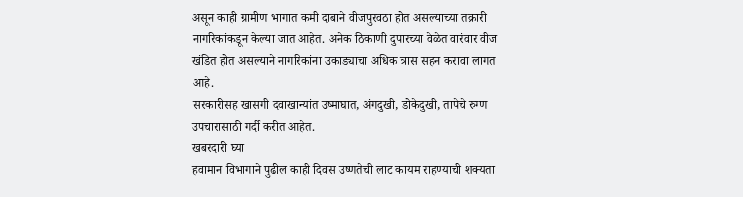असून काही ग्रामीण भागात कमी दाबाने वीजपुरवठा होत असल्याच्या तक्रारी नागरिकांकडून केल्या जात आहेत. अनेक ठिकाणी दुपारच्या वेळेत वारंवार वीज खंडित होत असल्याने नागरिकांना उकाड्याचा अधिक त्रास सहन करावा लागत आहे.
सरकारीसह खासगी दवाखान्यांत उष्माघात, अंगदुखी, डोकेदुखी, तापेचे रुग्ण उपचारासाठी गर्दी करीत आहेत.
खबरदारी घ्या
हवामान विभागाने पुढील काही दिवस उष्णतेची लाट कायम राहण्याची शक्यता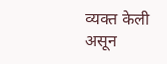व्यक्त केली असून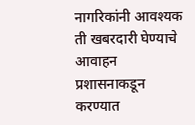नागरिकांनी आवश्यक ती खबरदारी घेण्याचे आवाहन प्रशासनाकडून करण्यात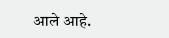आले आहे.